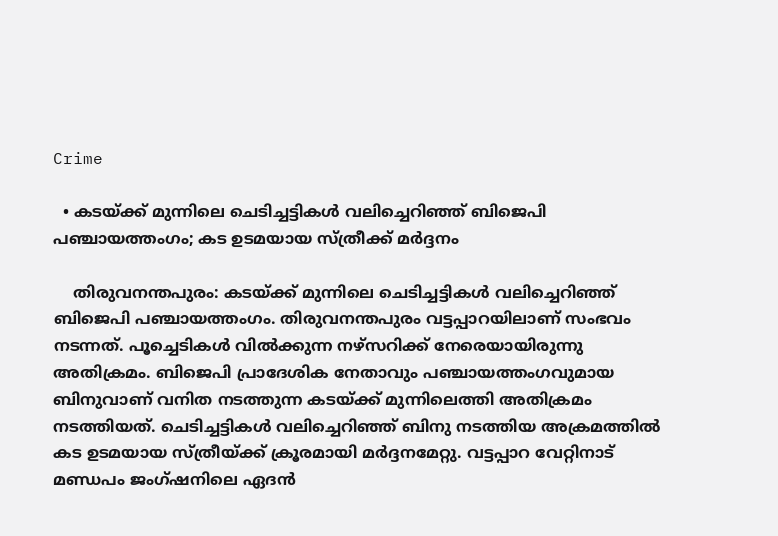Crime

  • കടയ്ക്ക് മുന്നിലെ ചെടിച്ചട്ടികള്‍ വലിച്ചെറിഞ്ഞ് ബിജെപി പഞ്ചായത്തംഗം; കട ഉടമയായ സ്ത്രീക്ക് മര്‍ദ്ദനം

    തിരുവനന്തപുരം: കടയ്ക്ക് മുന്നിലെ ചെടിച്ചട്ടികള്‍ വലിച്ചെറിഞ്ഞ് ബിജെപി പഞ്ചായത്തംഗം. തിരുവനന്തപുരം വട്ടപ്പാറയിലാണ് സംഭവം നടന്നത്. പൂച്ചെടികള്‍ വില്‍ക്കുന്ന നഴ്‌സറിക്ക് നേരെയായിരുന്നു അതിക്രമം. ബിജെപി പ്രാദേശിക നേതാവും പഞ്ചായത്തംഗവുമായ ബിനുവാണ് വനിത നടത്തുന്ന കടയ്ക്ക് മുന്നിലെത്തി അതിക്രമം നടത്തിയത്. ചെടിച്ചട്ടികള്‍ വലിച്ചെറിഞ്ഞ് ബിനു നടത്തിയ അക്രമത്തില്‍ കട ഉടമയായ സ്ത്രീയ്ക്ക് ക്രൂരമായി മര്‍ദ്ദനമേറ്റു. വട്ടപ്പാറ വേറ്റിനാട് മണ്ഡപം ജംഗ്ഷനിലെ ഏദന്‍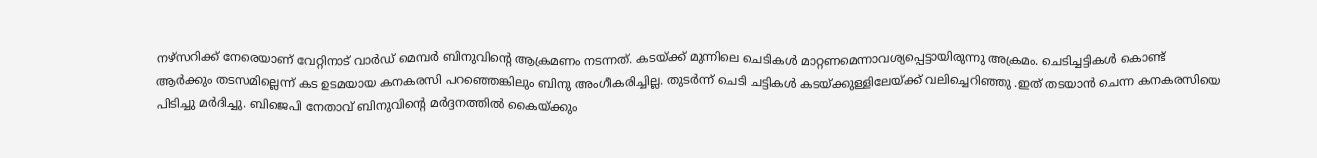നഴ്‌സറിക്ക് നേരെയാണ് വേറ്റിനാട് വാര്‍ഡ് മെമ്പര്‍ ബിനുവിന്റെ ആക്രമണം നടന്നത്. കടയ്ക്ക് മുന്നിലെ ചെടികള്‍ മാറ്റണമെന്നാവശ്യപ്പെട്ടായിരുന്നു അക്രമം. ചെടിച്ചട്ടികള്‍ കൊണ്ട് ആര്‍ക്കും തടസമില്ലെന്ന് കട ഉടമയായ കനകരസി പറഞ്ഞെങ്കിലും ബിനു അംഗീകരിച്ചില്ല. തുടര്‍ന്ന് ചെടി ചട്ടികള്‍ കടയ്ക്കുള്ളിലേയ്ക്ക് വലിച്ചെറിഞ്ഞു .ഇത് തടയാന്‍ ചെന്ന കനകരസിയെ പിടിച്ചു മര്‍ദിച്ചു. ബിജെപി നേതാവ് ബിനുവിന്റെ മര്‍ദ്ദനത്തില്‍ കൈയ്ക്കും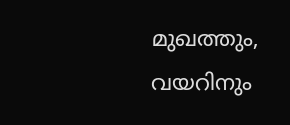മുഖത്തും, വയറിനും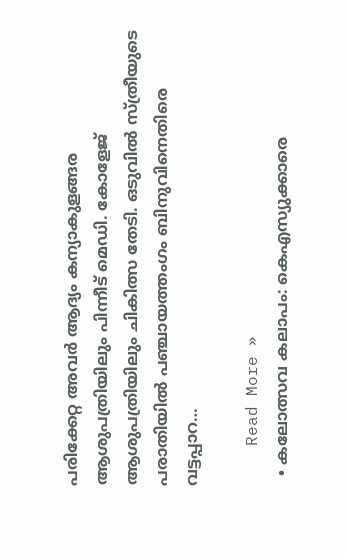പരിക്കേറ്റ അവര്‍ ആദ്യം കന്യാകുളങ്ങര ആശുപത്രിയിലും പിന്നീട് മെഡി. കോളേജ് ആശുപത്രിയിലും ചികിത്സ തേടി. ഒടുവില്‍ സ്ത്രീയുടെ പരാതിയില്‍ പഞ്ചായത്തംഗം ബിനുവിനെതിരെ വട്ടപ്പാറ…

    Read More »
  • കലോത്സവ കലാപം: കെഎസ്യുക്കാരെ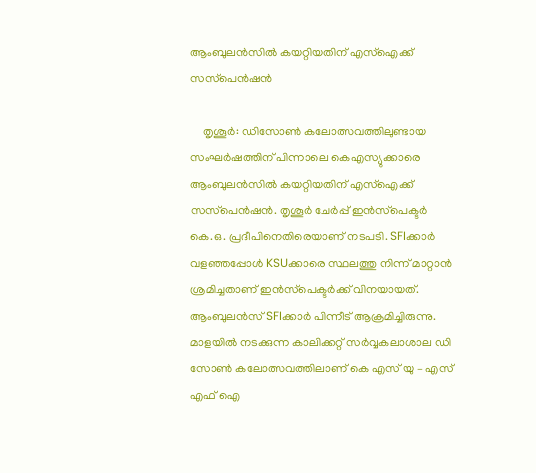ആംബുലന്‍സില്‍ കയറ്റിയതിന് എസ്ഐക്ക് സസ്‌പെന്‍ഷന്‍

    തൃശൂര്‍: ഡിസോണ്‍ കലോത്സവത്തിലുണ്ടായ സംഘര്‍ഷത്തിന് പിന്നാലെ കെഎസ്യുക്കാരെ ആംബുലന്‍സില്‍ കയറ്റിയതിന് എസ്ഐക്ക് സസ്‌പെന്‍ഷന്‍. തൃശൂര്‍ ചേര്‍പ്പ് ഇന്‍സ്‌പെക്ടര്‍ കെ.ഒ. പ്രദീപിനെതിരെയാണ് നടപടി. SFIക്കാര്‍ വളഞ്ഞപ്പോള്‍ KSUക്കാരെ സ്ഥലത്തു നിന്ന് മാറ്റാന്‍ ശ്രമിച്ചതാണ് ഇന്‍സ്‌പെക്ടര്‍ക്ക് വിനയായത്. ആംബുലന്‍സ് SFIക്കാര്‍ പിന്നീട് ആക്രമിച്ചിരുന്നു. മാളയില്‍ നടക്കുന്ന കാലിക്കറ്റ് സര്‍വ്വകലാശാല ഡി സോണ്‍ കലോത്സവത്തിലാണ് കെ എസ് യു – എസ് എഫ് ഐ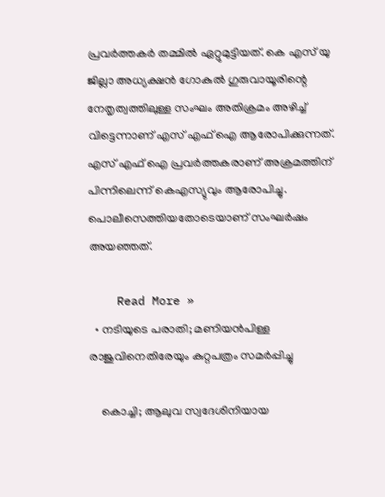പ്രവര്‍ത്തകര്‍ തമ്മില്‍ ഏറ്റുമുട്ടിയത്. കെ എസ് യു ജില്ലാ അധ്യക്ഷന്‍ ഗോകുല്‍ ഗുരുവായൂരിന്റെ നേതൃത്വത്തിലുള്ള സംഘം അതിക്രമം അഴിച്ച് വിട്ടെന്നാണ് എസ് എഫ് ഐ ആരോപിക്കുന്നത്. എസ് എഫ് ഐ പ്രവര്‍ത്തകരാണ് അക്രമത്തിന് പിന്നിലെന്ന് കെഎസ്യുവും ആരോപിച്ചു. പൊലീസെത്തിയതോടെയാണ് സംഘര്‍ഷം അയഞ്ഞത്.

    Read More »
  • നടിയുടെ പരാതി; മണിയന്‍പിള്ള രാജുവിനെതിരേയും കുറ്റപത്രം സമര്‍പ്പിച്ചു

    കൊച്ചി; ആലുവ സ്വദേശിനിയായ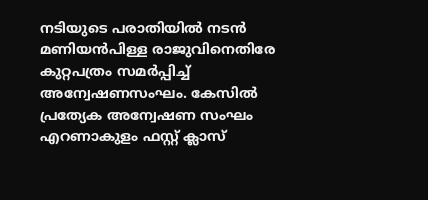നടിയുടെ പരാതിയില്‍ നടന്‍ മണിയന്‍പിള്ള രാജുവിനെതിരേ കുറ്റപത്രം സമര്‍പ്പിച്ച് അന്വേഷണസംഘം. കേസില്‍ പ്രത്യേക അന്വേഷണ സംഘം എറണാകുളം ഫസ്റ്റ് ക്ലാസ്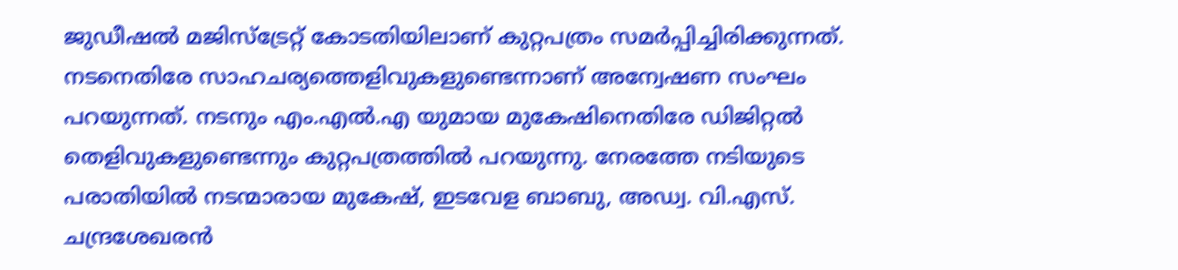ജുഡീഷല്‍ മജിസ്ട്രേറ്റ് കോടതിയിലാണ് കുറ്റപത്രം സമര്‍പ്പിച്ചിരിക്കുന്നത്. നടനെതിരേ സാഹചര്യത്തെളിവുകളുണ്ടെന്നാണ് അന്വേഷണ സംഘം പറയുന്നത്. നടനും എം.എല്‍.എ യുമായ മുകേഷിനെതിരേ ഡിജിറ്റല്‍ തെളിവുകളുണ്ടെന്നും കുറ്റപത്രത്തില്‍ പറയുന്നു. നേരത്തേ നടിയുടെ പരാതിയില്‍ നടന്മാരായ മുകേഷ്, ഇടവേള ബാബു, അഡ്വ. വി.എസ്. ചന്ദ്രശേഖരന്‍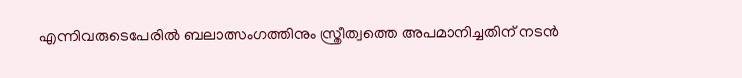എന്നിവരുടെപേരില്‍ ബലാത്സംഗത്തിനും സ്ത്രീത്വത്തെ അപമാനിച്ചതിന് നടന്‍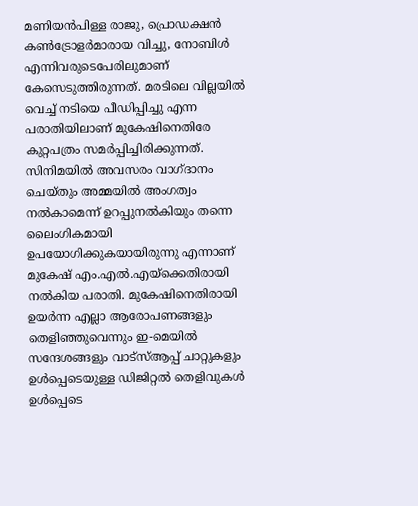മണിയന്‍പിള്ള രാജു, പ്രൊഡക്ഷന്‍ കണ്‍ട്രോളര്‍മാരായ വിച്ചു, നോബിള്‍ എന്നിവരുടെപേരിലുമാണ് കേസെടുത്തിരുന്നത്. മരടിലെ വില്ലയില്‍ വെച്ച് നടിയെ പീഡിപ്പിച്ചു എന്ന പരാതിയിലാണ് മുകേഷിനെതിരേ കുറ്റപത്രം സമര്‍പ്പിച്ചിരിക്കുന്നത്. സിനിമയില്‍ അവസരം വാഗ്ദാനം ചെയ്തും അമ്മയില്‍ അംഗത്വം നല്‍കാമെന്ന് ഉറപ്പുനല്‍കിയും തന്നെ ലൈംഗികമായി ഉപയോഗിക്കുകയായിരുന്നു എന്നാണ് മുകേഷ് എം.എല്‍.എയ്‌ക്കെതിരായി നല്‍കിയ പരാതി. മുകേഷിനെതിരായി ഉയര്‍ന്ന എല്ലാ ആരോപണങ്ങളും തെളിഞ്ഞുവെന്നും ഇ-മെയില്‍ സന്ദേശങ്ങളും വാട്‌സ്ആപ്പ് ചാറ്റുകളും ഉള്‍പ്പെടെയുള്ള ഡിജിറ്റല്‍ തെളിവുകള്‍ ഉള്‍പ്പെടെ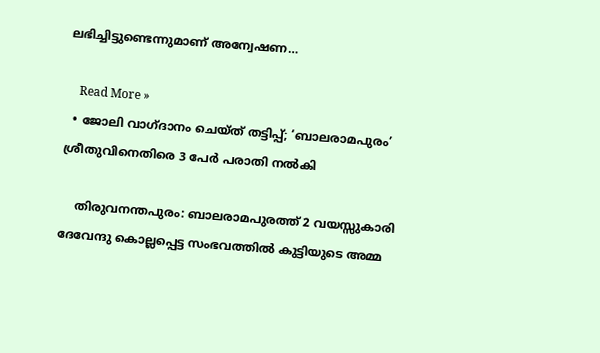ലഭിച്ചിട്ടുണ്ടെന്നുമാണ് അന്വേഷണ…

    Read More »
  • ജോലി വാഗ്ദാനം ചെയ്ത് തട്ടിപ്പ്; ‘ബാലരാമപുരം’ ശ്രീതുവിനെതിരെ 3 പേര്‍ പരാതി നല്‍കി

    തിരുവനന്തപുരം: ബാലരാമപുരത്ത് 2 വയസ്സുകാരി ദേവേന്ദു കൊല്ലപ്പെട്ട സംഭവത്തില്‍ കുട്ടിയുടെ അമ്മ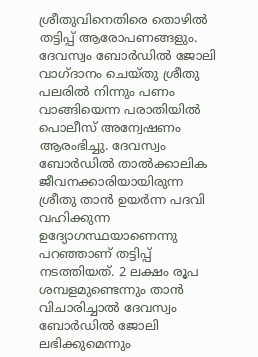ശ്രീതുവിനെതിരെ തൊഴില്‍ തട്ടിപ്പ് ആരോപണങ്ങളും. ദേവസ്വം ബോര്‍ഡില്‍ ജോലി വാഗ്ദാനം ചെയ്തു ശ്രീതു പലരില്‍ നിന്നും പണം വാങ്ങിയെന്ന പരാതിയില്‍ പൊലീസ് അന്വേഷണം ആരംഭിച്ചു. ദേവസ്വം ബോര്‍ഡില്‍ താല്‍ക്കാലിക ജീവനക്കാരിയായിരുന്ന ശ്രീതു താന്‍ ഉയര്‍ന്ന പദവി വഹിക്കുന്ന ഉദ്യോഗസ്ഥയാണെന്നു പറഞ്ഞാണ് തട്ടിപ്പ് നടത്തിയത്. 2 ലക്ഷം രൂപ ശമ്പളമുണ്ടെന്നും താന്‍ വിചാരിച്ചാല്‍ ദേവസ്വം ബോര്‍ഡില്‍ ജോലി ലഭിക്കുമെന്നും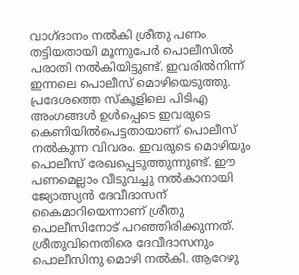വാഗ്ദാനം നല്‍കി ശ്രീതു പണം തട്ടിയതായി മൂന്നുപേര്‍ പൊലീസില്‍ പരാതി നല്‍കിയിട്ടുണ്ട്. ഇവരില്‍നിന്ന് ഇന്നലെ പൊലീസ് മൊഴിയെടുത്തു. പ്രദേശത്തെ സ്‌കൂളിലെ പിടിഎ അംഗങ്ങള്‍ ഉള്‍പ്പെടെ ഇവരുടെ കെണിയില്‍പെട്ടതായാണ് പൊലീസ് നല്‍കുന്ന വിവരം. ഇവരുടെ മൊഴിയും പൊലീസ് രേഖപ്പെടുത്തുന്നുണ്ട്. ഈ പണമെല്ലാം വീടുവച്ചു നല്‍കാനായി ജ്യോത്സ്യന്‍ ദേവീദാസന് കൈമാറിയെന്നാണ് ശ്രീതു പൊലീസിനോട് പറഞ്ഞിരിക്കുന്നത്. ശ്രീതുവിനെതിരെ ദേവീദാസനും പൊലീസിനു മൊഴി നല്‍കി. ആറേഴു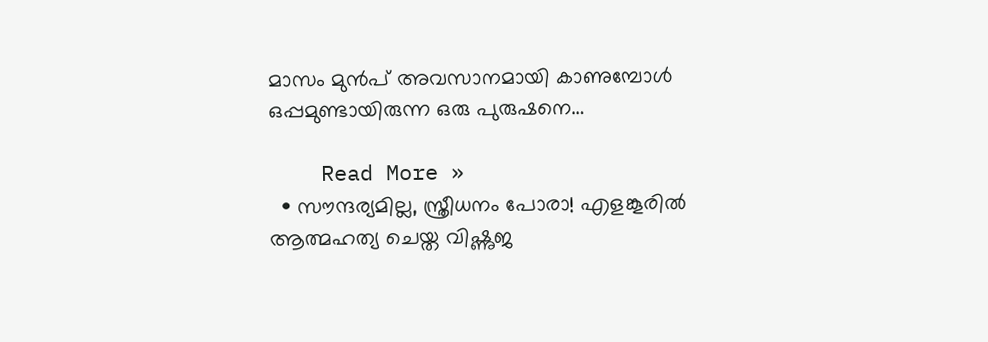മാസം മുന്‍പ് അവസാനമായി കാണുമ്പോള്‍ ഒപ്പമുണ്ടായിരുന്ന ഒരു പുരുഷനെ…

    Read More »
  • സൗന്ദര്യമില്ല, സ്ത്രീധനം പോരാ! എളങ്കൂരില്‍ ആത്മഹത്യ ചെയ്ത വിഷ്ണുജ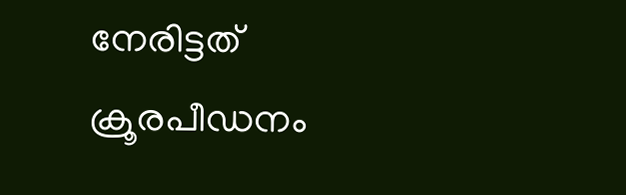നേരിട്ടത് ക്രൂരപീഡനം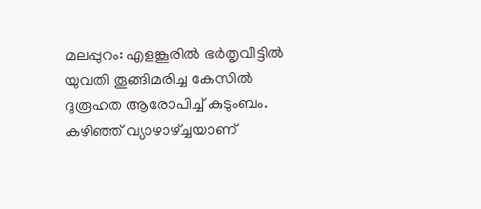മലപ്പുറം: എളങ്കൂരില്‍ ഭര്‍തൃവീട്ടില്‍ യുവതി തൂങ്ങിമരിച്ച കേസില്‍ ദുരൂഹത ആരോപിച്ച് കുടുംബം. കഴിഞ്ഞ് വ്യാഴാഴ്ച്ചയാണ്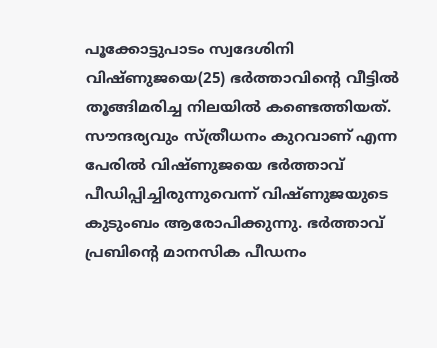പൂക്കോട്ടുപാടം സ്വദേശിനി വിഷ്ണുജയെ(25) ഭര്‍ത്താവിന്റെ വീട്ടില്‍ തൂങ്ങിമരിച്ച നിലയില്‍ കണ്ടെത്തിയത്. സൗന്ദര്യവും സ്ത്രീധനം കുറവാണ് എന്ന പേരില്‍ വിഷ്ണുജയെ ഭര്‍ത്താവ് പീഡിപ്പിച്ചിരുന്നുവെന്ന് വിഷ്ണുജയുടെ കുടുംബം ആരോപിക്കുന്നു. ഭര്‍ത്താവ് പ്രബിന്റെ മാനസിക പീഡനം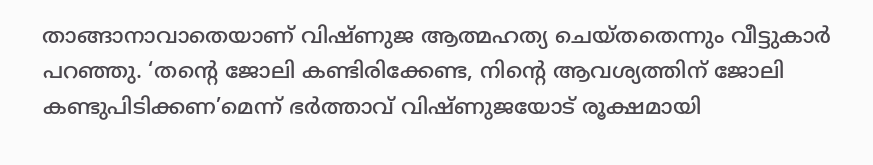താങ്ങാനാവാതെയാണ് വിഷ്ണുജ ആത്മഹത്യ ചെയ്തതെന്നും വീട്ടുകാര്‍ പറഞ്ഞു. ‘തന്റെ ജോലി കണ്ടിരിക്കേണ്ട, നിന്റെ ആവശ്യത്തിന് ജോലി കണ്ടുപിടിക്കണ’മെന്ന് ഭര്‍ത്താവ് വിഷ്ണുജയോട് രൂക്ഷമായി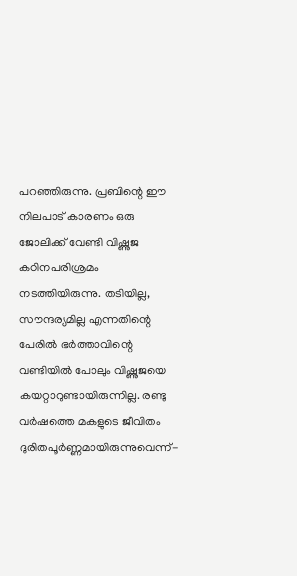പറഞ്ഞിരുന്നു. പ്രബിന്റെ ഈ നിലപാട് കാരണം ഒരു ജോലിക്ക് വേണ്ടി വിഷ്ണുജ കഠിനപരിശ്രമം നടത്തിയിരുന്നു. തടിയില്ല, സൗന്ദര്യമില്ല എന്നതിന്റെ പേരില്‍ ഭര്‍ത്താവിന്റെ വണ്ടിയില്‍ പോലും വിഷ്ണുജയെ കയറ്റാറുണ്ടായിരുന്നില്ല. രണ്ടു വര്‍ഷത്തെ മകളുടെ ജീവിതം ദുരിതപൂര്‍ണ്ണമായിരുന്നുവെന്ന്-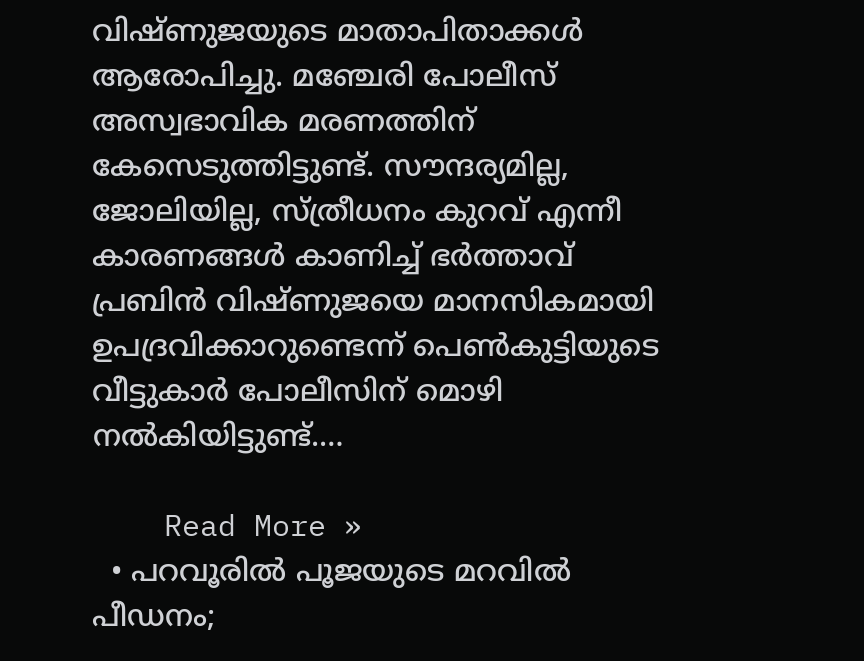വിഷ്ണുജയുടെ മാതാപിതാക്കള്‍ ആരോപിച്ചു. മഞ്ചേരി പോലീസ് അസ്വഭാവിക മരണത്തിന് കേസെടുത്തിട്ടുണ്ട്. സൗന്ദര്യമില്ല, ജോലിയില്ല, സ്ത്രീധനം കുറവ് എന്നീ കാരണങ്ങള്‍ കാണിച്ച് ഭര്‍ത്താവ് പ്രബിന്‍ വിഷ്ണുജയെ മാനസികമായി ഉപദ്രവിക്കാറുണ്ടെന്ന് പെണ്‍കുട്ടിയുടെ വീട്ടുകാര്‍ പോലീസിന് മൊഴി നല്‍കിയിട്ടുണ്ട്.…

    Read More »
  • പറവൂരില്‍ പൂജയുടെ മറവില്‍ പീഡനം;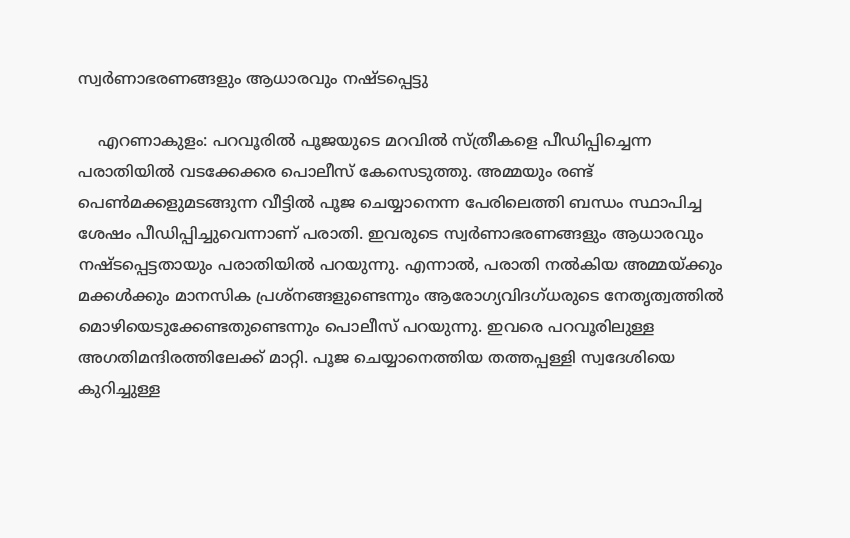സ്വര്‍ണാഭരണങ്ങളും ആധാരവും നഷ്ടപ്പെട്ടു

    എറണാകുളം: പറവൂരില്‍ പൂജയുടെ മറവില്‍ സ്ത്രീകളെ പീഡിപ്പിച്ചെന്ന പരാതിയില്‍ വടക്കേക്കര പൊലീസ് കേസെടുത്തു. അമ്മയും രണ്ട് പെണ്‍മക്കളുമടങ്ങുന്ന വീട്ടില്‍ പൂജ ചെയ്യാനെന്ന പേരിലെത്തി ബന്ധം സ്ഥാപിച്ച ശേഷം പീഡിപ്പിച്ചുവെന്നാണ് പരാതി. ഇവരുടെ സ്വര്‍ണാഭരണങ്ങളും ആധാരവും നഷ്ടപ്പെട്ടതായും പരാതിയില്‍ പറയുന്നു. എന്നാല്‍, പരാതി നല്‍കിയ അമ്മയ്ക്കും മക്കള്‍ക്കും മാനസിക പ്രശ്നങ്ങളുണ്ടെന്നും ആരോഗ്യവിദഗ്ധരുടെ നേതൃത്വത്തില്‍ മൊഴിയെടുക്കേണ്ടതുണ്ടെന്നും പൊലീസ് പറയുന്നു. ഇവരെ പറവൂരിലുള്ള അഗതിമന്ദിരത്തിലേക്ക് മാറ്റി. പൂജ ചെയ്യാനെത്തിയ തത്തപ്പള്ളി സ്വദേശിയെ കുറിച്ചുള്ള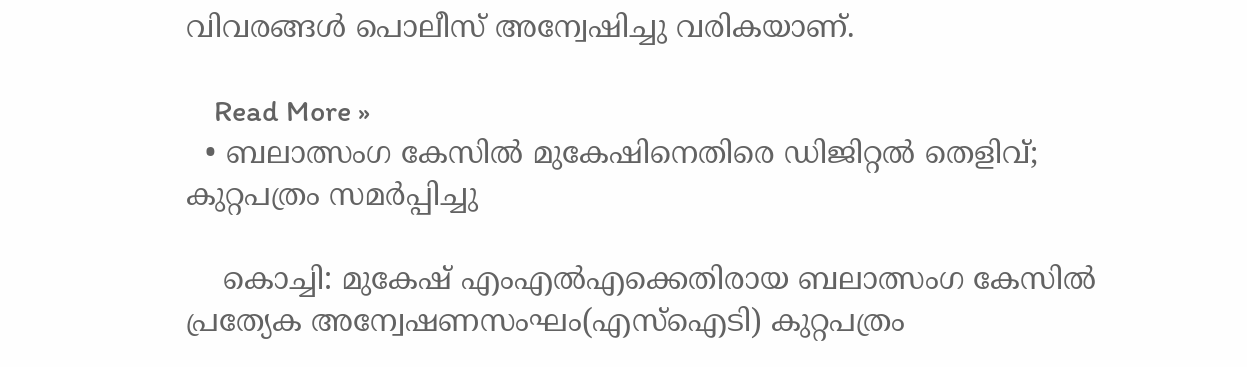വിവരങ്ങള്‍ പൊലീസ് അന്വേഷിച്ചു വരികയാണ്.

    Read More »
  • ബലാത്സംഗ കേസില്‍ മുകേഷിനെതിരെ ഡിജിറ്റല്‍ തെളിവ്; കുറ്റപത്രം സമര്‍പ്പിച്ചു

    കൊച്ചി: മുകേഷ് എംഎല്‍എക്കെതിരായ ബലാത്സംഗ കേസില്‍ പ്രത്യേക അന്വേഷണസംഘം(എസ്ഐടി) കുറ്റപത്രം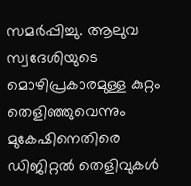സമര്‍പ്പിച്ചു. ആലുവ സ്വദേശിയുടെ മൊഴിപ്രകാരമുള്ള കുറ്റം തെളിഞ്ഞുവെന്നും മുകേഷിനെതിരെ ഡിജിറ്റല്‍ തെളിവുകള്‍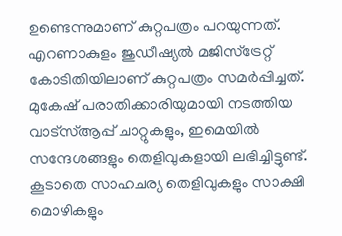ഉണ്ടെന്നുമാണ് കുറ്റപത്രം പറയുന്നത്. എറണാകുളം ജുഡീഷ്യല്‍ മജിസ്ട്രേറ്റ് കോടിതിയിലാണ് കുറ്റപത്രം സമര്‍പ്പിച്ചത്. മുകേഷ് പരാതിക്കാരിയുമായി നടത്തിയ വാട്സ്ആപ്പ് ചാറ്റുകളും, ഇമെയില്‍ സന്ദേശങ്ങളും തെളിവുകളായി ലഭിച്ചിട്ടുണ്ട്. കൂടാതെ സാഹചര്യ തെളിവുകളും സാക്ഷി മൊഴികളും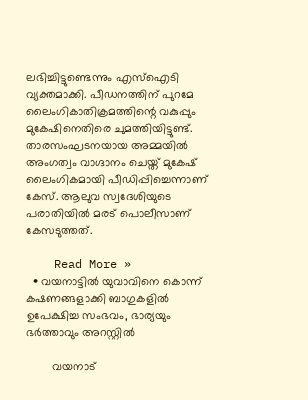ലഭിച്ചിട്ടുണ്ടെന്നും എസ്ഐടി വ്യക്തമാക്കി. പീഡനത്തിന് പുറമേ ലൈംഗികാതിക്രമത്തിന്റെ വകുപ്പും മുകേഷിനെതിരെ ചുമത്തിയിട്ടുണ്ട്. താരസംഘടനയായ അമ്മയില്‍ അംഗത്വം വാഗ്ദാനം ചെയ്ത് മുകേഷ് ലൈംഗികമായി പീഡിപ്പിച്ചെന്നാണ് കേസ്. ആലുവ സ്വദേശിയുടെ പരാതിയില്‍ മരട് പൊലീസാണ് കേസടുത്തത്.

    Read More »
  • വയനാട്ടിൽ യുവാവിനെ കൊന്ന് കഷണങ്ങളാക്കി ബാഗുകളിൽ ഉപേക്ഷിച്ച സംഭവം, ഭാര്യയും ഭർത്താവും അറസ്റ്റിൽ

        വയനാട്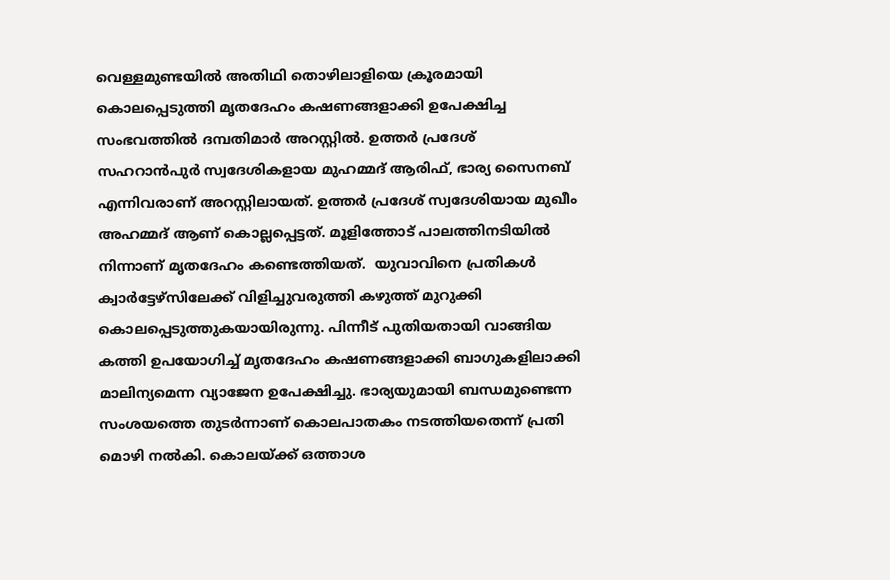വെള്ളമുണ്ടയിൽ അതിഥി തൊഴിലാളിയെ ക്രൂരമായി കൊലപ്പെടുത്തി മൃതദേഹം കഷണങ്ങളാക്കി ഉപേക്ഷിച്ച സംഭവത്തിൽ ദമ്പതിമാർ അറസ്റ്റിൽ. ഉത്തർ പ്രദേശ് സഹറാൻപുർ സ്വദേശികളായ മുഹമ്മദ് ആരിഫ്, ഭാര്യ സൈനബ് എന്നിവരാണ് അറസ്റ്റിലായത്. ഉത്തർ പ്രദേശ് സ്വദേശിയായ മുഖീം അഹമ്മദ് ആണ് കൊല്ലപ്പെട്ടത്. മൂളിത്തോട് പാലത്തിനടിയിൽ നിന്നാണ് മൃതദേഹം കണ്ടെത്തിയത്.  യുവാവിനെ പ്രതികൾ ക്വാർട്ടേഴ്സിലേക്ക് വിളിച്ചുവരുത്തി കഴുത്ത് മുറുക്കി കൊലപ്പെടുത്തുകയായിരുന്നു. പിന്നീട് പുതിയതായി വാങ്ങിയ കത്തി ഉപയോഗിച്ച് മൃതദേഹം കഷണങ്ങളാക്കി ബാഗുകളിലാക്കി മാലിന്യമെന്ന വ്യാജേന ഉപേക്ഷിച്ചു. ഭാര്യയുമായി ബന്ധമുണ്ടെന്ന സംശയത്തെ തുടർന്നാണ് കൊലപാതകം നടത്തിയതെന്ന് പ്രതി മൊഴി നൽകി. കൊലയ്ക്ക് ഒത്താശ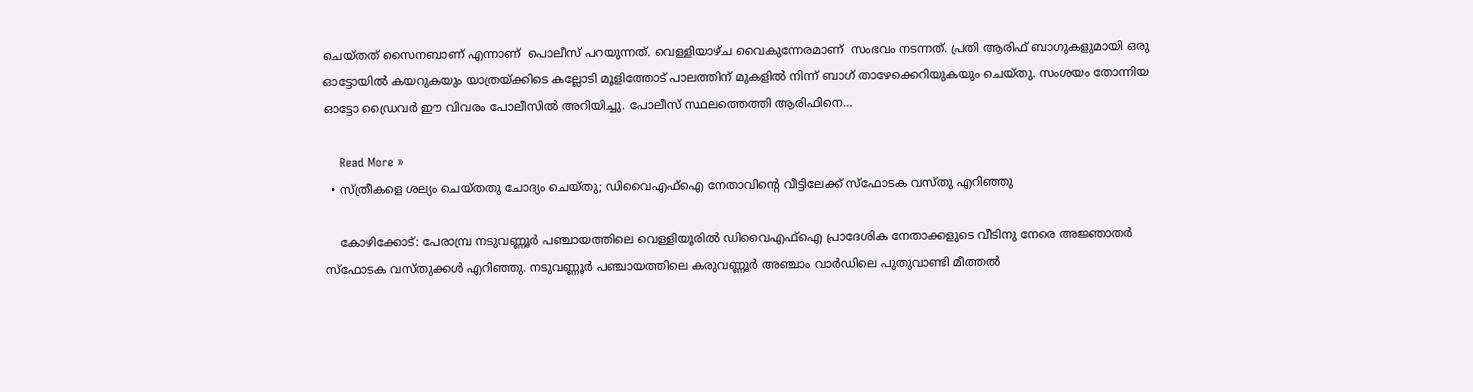ചെയ്തത് സൈനബാണ് എന്നാണ്  പൊലീസ് പറയുന്നത്. വെള്ളിയാഴ്ച വൈകുന്നേരമാണ്  സംഭവം നടന്നത്. പ്രതി ആരിഫ് ബാഗുകളുമായി ഒരു ഓട്ടോയിൽ കയറുകയും യാത്രയ്ക്കിടെ കല്ലോടി മൂളിത്തോട് പാലത്തിന് മുകളിൽ നിന്ന് ബാഗ് താഴേക്കെറിയുകയും ചെയ്തു. സംശയം തോന്നിയ ഓട്ടോ ഡ്രൈവർ ഈ വിവരം പോലീസിൽ അറിയിച്ചു. പോലീസ് സ്ഥലത്തെത്തി ആരിഫിനെ…

    Read More »
  • സ്ത്രീകളെ ശല്യം ചെയ്തതു ചോദ്യം ചെയ്തു; ഡിവൈഎഫ്‌ഐ നേതാവിന്റെ വീട്ടിലേക്ക് സ്‌ഫോടക വസ്തു എറിഞ്ഞു

    കോഴിക്കോട്: പേരാമ്പ്ര നടുവണ്ണൂര്‍ പഞ്ചായത്തിലെ വെള്ളിയൂരില്‍ ഡിവൈഎഫ്‌ഐ പ്രാദേശിക നേതാക്കളുടെ വീടിനു നേരെ അജ്ഞാതര്‍ സ്‌ഫോടക വസ്തുക്കള്‍ എറിഞ്ഞു. നടുവണ്ണൂര്‍ പഞ്ചായത്തിലെ കരുവണ്ണൂര്‍ അഞ്ചാം വാര്‍ഡിലെ പുതുവാണ്ടി മീത്തല്‍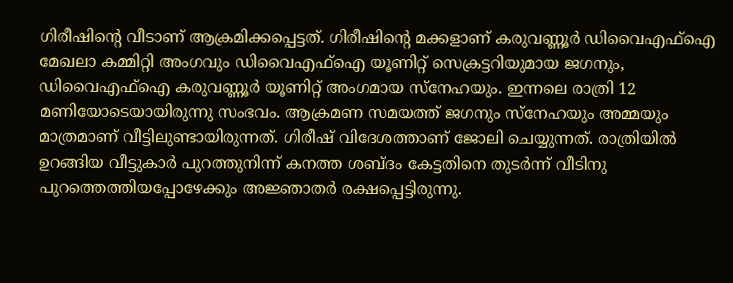ഗിരീഷിന്റെ വീടാണ് ആക്രമിക്കപ്പെട്ടത്. ഗിരീഷിന്റെ മക്കളാണ് കരുവണ്ണൂര്‍ ഡിവൈഎഫ്‌ഐ മേഖലാ കമ്മിറ്റി അംഗവും ഡിവൈഎഫ്‌ഐ യൂണിറ്റ് സെക്രട്ടറിയുമായ ജഗനും, ഡിവൈഎഫ്‌ഐ കരുവണ്ണൂര്‍ യൂണിറ്റ് അംഗമായ സ്‌നേഹയും. ഇന്നലെ രാത്രി 12 മണിയോടെയായിരുന്നു സംഭവം. ആക്രമണ സമയത്ത് ജഗനും സ്‌നേഹയും അമ്മയും മാത്രമാണ് വീട്ടിലുണ്ടായിരുന്നത്. ഗിരീഷ് വിദേശത്താണ് ജോലി ചെയ്യുന്നത്. രാത്രിയില്‍ ഉറങ്ങിയ വീട്ടുകാര്‍ പുറത്തുനിന്ന് കനത്ത ശബ്ദം കേട്ടതിനെ തുടര്‍ന്ന് വീടിനു പുറത്തെത്തിയപ്പോഴേക്കും അജ്ഞാതര്‍ രക്ഷപ്പെട്ടിരുന്നു.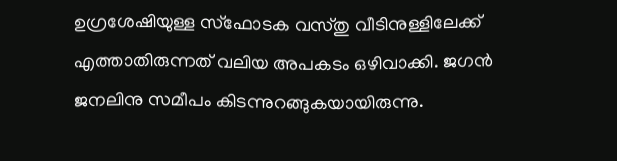ഉഗ്രശേഷിയുള്ള സ്‌ഫോടക വസ്തു വീടിനുള്ളിലേക്ക് എത്താതിരുന്നത് വലിയ അപകടം ഒഴിവാക്കി. ജഗന്‍ ജനലിനു സമീപം കിടന്നുറങ്ങുകയായിരുന്നു.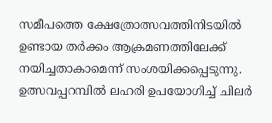സമീപത്തെ ക്ഷേത്രോത്സവത്തിനിടയില്‍ ഉണ്ടായ തര്‍ക്കം ആക്രമണത്തിലേക്ക് നയിച്ചതാകാമെന്ന് സംശയിക്കപ്പെടുന്നു. ഉത്സവപ്പറമ്പില്‍ ലഹരി ഉപയോഗിച്ച് ചിലര്‍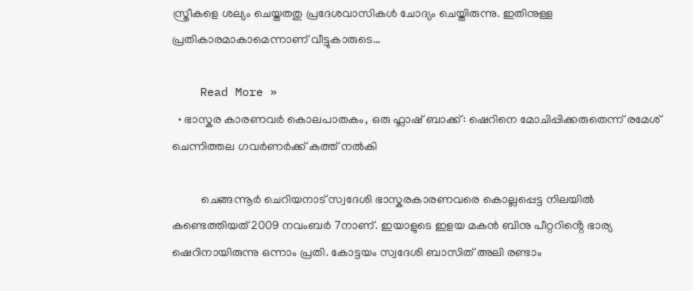സ്ത്രീകളെ ശല്യം ചെയ്തതതു പ്രദേശവാസികള്‍ ചോദ്യം ചെയ്തിരുന്നു. ഇതിനുള്ള പ്രതികാരമാകാമെന്നാണ് വീട്ടുകാരുടെ…

    Read More »
  • ഭാസ്കര കാരണവർ കൊലപാതകം, ഒരു ഫ്ലാഷ് ബാക്ക്: ഷെറിനെ മോചിപ്പിക്കരുതെന്ന് രമേശ് ചെന്നിത്തല ഗവർണർക്ക് കത്ത് നൽകി

          ചെങ്ങന്നൂർ ചെറിയനാട് സ്വദേശി ഭാസ്കരകാരണവരെ കൊല്ലപ്പെട്ട നിലയിൽ കണ്ടെത്തിയത് 2009 നവംബർ 7നാണ്. ഇയാളുടെ ഇളയ മകൻ ബിനു പീറ്ററിൻ്റെ ഭാര്യ ഷെറിനായിരുന്നു ഒന്നാം പ്രതി. കോട്ടയം സ്വദേശി ബാസിത് അലി രണ്ടാം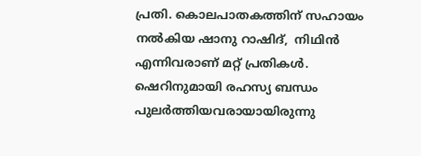പ്രതി. കൊലപാതകത്തിന് സഹായം നൽകിയ ഷാനു റാഷിദ്,  നിഥിൻ എന്നിവരാണ് മറ്റ് പ്രതികൾ. ഷെറിനുമായി രഹസ്യ ബന്ധം പുലർത്തിയവരായായിരുന്നു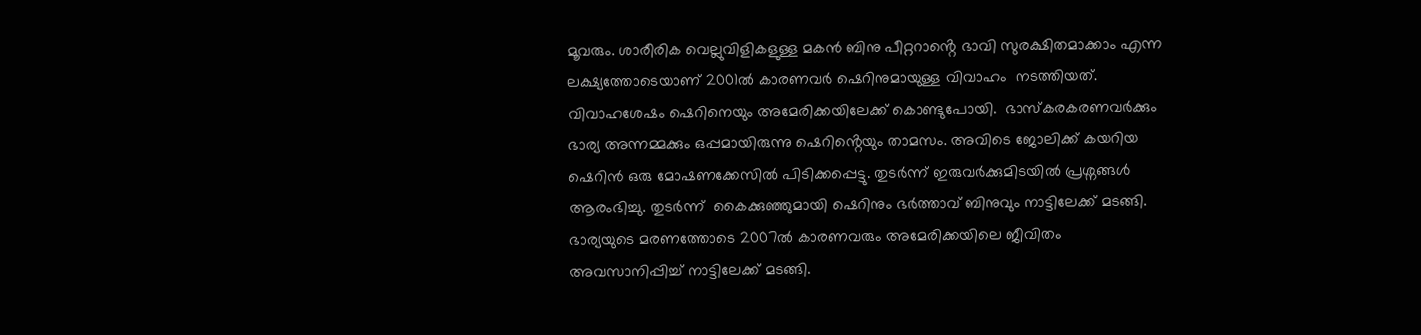മൂവരും. ശാരീരിക വെല്ലുവിളികളുള്ള മകൻ ബിനു പീറ്ററാൻ്റെ ഭാവി സുരക്ഷിതമാക്കാം എന്ന ലക്ഷ്യത്തോടെയാണ് 2001ൽ കാരണവർ ഷെറിനുമായുള്ള വിവാഹം  നടത്തിയത്. വിവാഹശേഷം ഷെറിനെയും അമേരിക്കയിലേക്ക് കൊണ്ടുപോയി.  ഭാസ്കരകരണവർക്കും ഭാര്യ അന്നമ്മക്കും ഒപ്പമായിരുന്നു ഷെറിൻ്റെയും താമസം. അവിടെ ജോലിക്ക് കയറിയ ഷെറിൻ ഒരു മോഷണക്കേസിൽ പിടിക്കപ്പെട്ടു. തുടർന്ന് ഇരുവർക്കുമിടയിൽ പ്രശ്നങ്ങൾ ആരംഭിച്ചു. തുടർന്ന്  കൈക്കുഞ്ഞുമായി ഷെറിനും ഭർത്താവ് ബിനുവും നാട്ടിലേക്ക് മടങ്ങി. ഭാര്യയുടെ മരണത്തോടെ 2007ൽ കാരണവരും അമേരിക്കയിലെ ജീവിതം അവസാനിപ്പിച്ച് നാട്ടിലേക്ക് മടങ്ങി.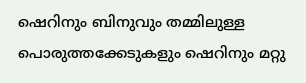ഷെറിനും ബിനുവും തമ്മിലുള്ള പൊരുത്തക്കേടുകളും ഷെറിനും മറ്റു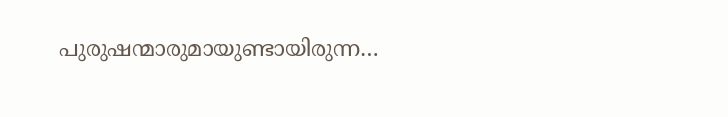പുരുഷന്മാരുമായുണ്ടായിരുന്ന…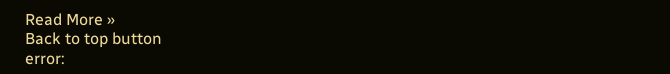Read More »
Back to top button
error: